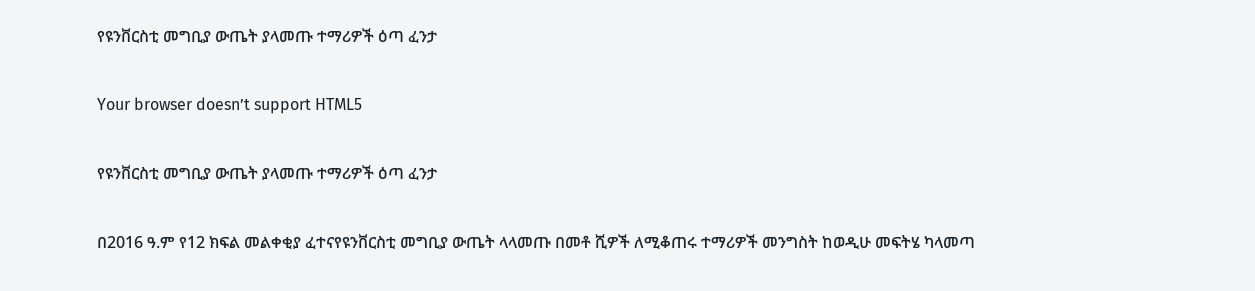የዩንቨርስቲ መግቢያ ውጤት ያላመጡ ተማሪዎች ዕጣ ፈንታ

Your browser doesn’t support HTML5

የዩንቨርስቲ መግቢያ ውጤት ያላመጡ ተማሪዎች ዕጣ ፈንታ

በ2016 ዓ.ም የ12 ክፍል መልቀቂያ ፈተናየዩንቨርስቲ መግቢያ ውጤት ላላመጡ በመቶ ሺዎች ለሚቆጠሩ ተማሪዎች መንግስት ከወዲሁ መፍትሄ ካላመጣ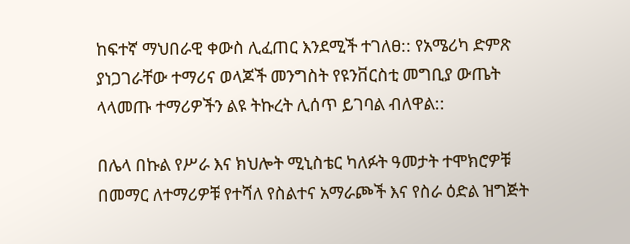ከፍተኛ ማህበራዊ ቀውስ ሊፈጠር እንደሚች ተገለፀ:: የአሜሪካ ድምጽ ያነጋገራቸው ተማሪና ወላጆች መንግስት የዩንቨርስቲ መግቢያ ውጤት ላላመጡ ተማሪዎችን ልዩ ትኩረት ሊሰጥ ይገባል ብለዋል::

በሌላ በኩል የሥራ እና ክህሎት ሚኒስቴር ካለፉት ዓመታት ተሞክሮዎቹ በመማር ለተማሪዎቹ የተሻለ የስልተና አማራጮች እና የስራ ዕድል ዝግጅት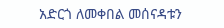አድርጎ ለመቀበል መሰናዳቱን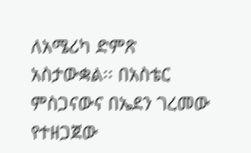ለአሜሪካ ድምጽ አስታውቋል፡፡ በአስቴር ምስጋናውና በኤደን ገረመው የተዘጋጀው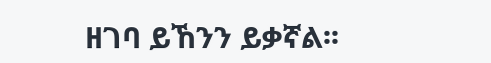ዘገባ ይኸንን ይቃኛል፡፡